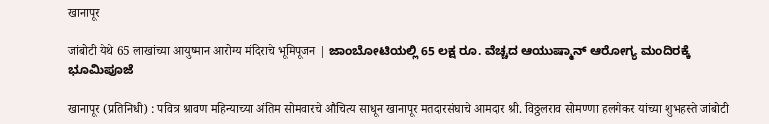खानापूर

जांबोटी येथे 65 लाखांच्या आयुष्मान आरोग्य मंदिराचे भूमिपूजन | ಜಾಂಬೋಟಿಯಲ್ಲಿ 65 ಲಕ್ಷ ರೂ. ವೆಚ್ಚದ ಆಯುಷ್ಮಾನ್ ಆರೋಗ್ಯ ಮಂದಿರಕ್ಕೆ ಭೂಮಿಪೂಜೆ

खानापूर (प्रतिनिधी) : पवित्र श्रावण महिन्याच्या अंतिम सोमवारचे औचित्य साधून खानापूर मतदारसंघाचे आमदार श्री. विठ्ठलराव सोमण्णा हलगेकर यांच्या शुभहस्ते जांबोटी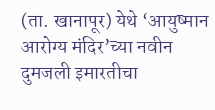(ता. खानापूर) येथे ‘आयुष्मान आरोग्य मंदिर’च्या नवीन दुमजली इमारतीचा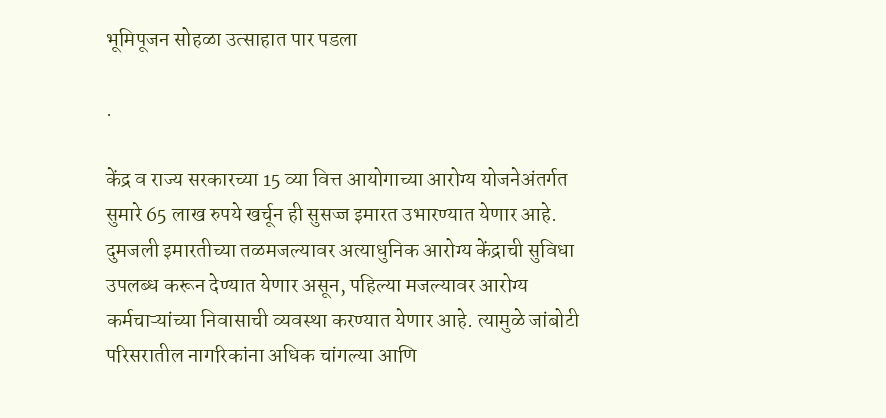भूमिपूजन सोहळा उत्साहात पार पडला

.

केंद्र व राज्य सरकारच्या 15 व्या वित्त आयोगाच्या आरोग्य योजनेअंतर्गत सुमारे 65 लाख रुपये खर्चून ही सुसज्ज इमारत उभारण्यात येणार आहे. दुमजली इमारतीच्या तळमजल्यावर अत्याधुनिक आरोग्य केंद्राची सुविधा उपलब्ध करून देण्यात येणार असून, पहिल्या मजल्यावर आरोग्य कर्मचाऱ्यांच्या निवासाची व्यवस्था करण्यात येणार आहे. त्यामुळे जांबोटी परिसरातील नागरिकांना अधिक चांगल्या आणि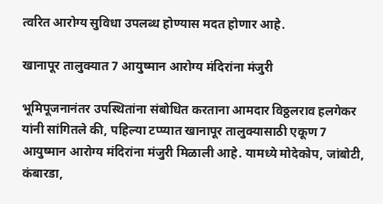त्वरित आरोग्य सुविधा उपलब्ध होण्यास मदत होणार आहे.

खानापूर तालुक्यात 7 आयुष्मान आरोग्य मंदिरांना मंजुरी

भूमिपूजनानंतर उपस्थितांना संबोधित करताना आमदार विठ्ठलराव हलगेकर यांनी सांगितले की, पहिल्या टप्प्यात खानापूर तालुक्यासाठी एकूण 7 आयुष्मान आरोग्य मंदिरांना मंजुरी मिळाली आहे. यामध्ये मोदेकोप, जांबोटी, कंबारडा,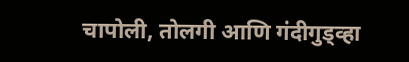चापोली, तोलगी आणि गंदीगुड्व्हा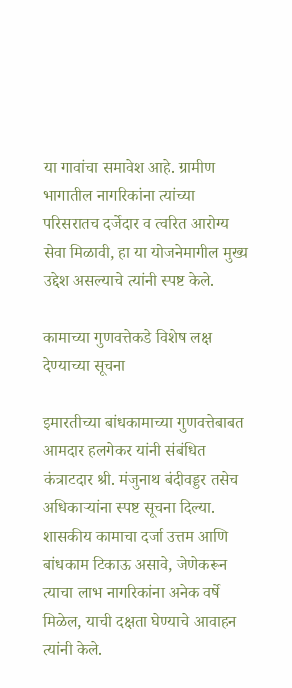या गावांचा समावेश आहे. ग्रामीण भागातील नागरिकांना त्यांच्या परिसरातच दर्जेदार व त्वरित आरोग्य सेवा मिळावी, हा या योजनेमागील मुख्य उद्देश असल्याचे त्यांनी स्पष्ट केले.

कामाच्या गुणवत्तेकडे विशेष लक्ष देण्याच्या सूचना

इमारतीच्या बांधकामाच्या गुणवत्तेबाबत आमदार हलगेकर यांनी संबंधित कंत्राटदार श्री. मंजुनाथ बंदीवड्डर तसेच अधिकाऱ्यांना स्पष्ट सूचना दिल्या. शासकीय कामाचा दर्जा उत्तम आणि बांधकाम टिकाऊ असावे, जेणेकरून त्याचा लाभ नागरिकांना अनेक वर्षे मिळेल, याची दक्षता घेण्याचे आवाहन त्यांनी केले.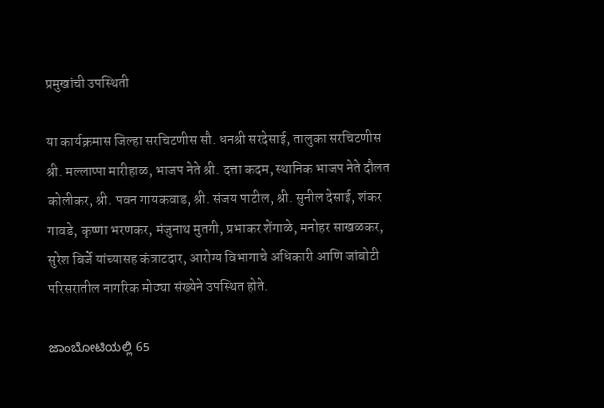प्रमुखांची उपस्थिती

या कार्यक्रमास जिल्हा सरचिटणीस सौ. धनश्री सरदेसाई, तालुका सरचिटणीस श्री. मल्लाप्पा मारीहाळ, भाजप नेते श्री. दत्ता कदम, स्थानिक भाजप नेते दौलत कोलीकर, श्री. पवन गायकवाड, श्री. संजय पाटील, श्री. सुनील देसाई, शंकर गावडे, कृष्णा भरणकर, मंजुनाथ मुतगी, प्रभाकर शेंगाळे, मनोहर साखळकर, सुरेश बिर्जे यांच्यासह कंत्राटदार, आरोग्य विभागाचे अधिकारी आणि जांबोटी परिसरातील नागरिक मोठ्या संख्येने उपस्थित होते.

ಜಾಂಬೋಟಿಯಲ್ಲಿ 65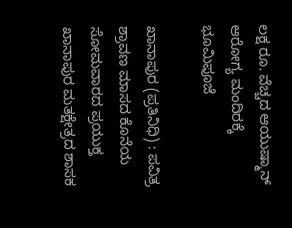ಲಕ್ಷ ರೂ. ವೆಚ್ಚದ ಆಯುಷ್ಮಾನ್ ಆರೋಗ್ಯ ಮಂದಿರಕ್ಕೆ ಭೂಮಿಪೂಜೆ

ಖಾನಾಪುರ (ಪ್ರತಿನಿಧಿ) : ಪವಿತ್ರ ಶ್ರಾವಣ ಮಾಸದ ಕೊನೆಯ ಸೋಮವಾರದ ಪ್ರಯುಕ್ತ ಖಾನಾಪುರ ಮತಕ್ಷೇತ್ರದ ಶಾಸಕ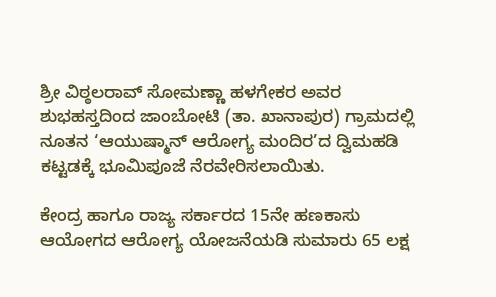ಶ್ರೀ ವಿಠ್ಠಲರಾವ್ ಸೋಮಣ್ಣಾ ಹಳಗೇಕರ ಅವರ ಶುಭಹಸ್ತದಿಂದ ಜಾಂಬೋಟಿ (ತಾ. ಖಾನಾಪುರ) ಗ್ರಾಮದಲ್ಲಿ ನೂತನ ‘ಆಯುಷ್ಮಾನ್ ಆರೋಗ್ಯ ಮಂದಿರ’ದ ದ್ವಿಮಹಡಿ ಕಟ್ಟಡಕ್ಕೆ ಭೂಮಿಪೂಜೆ ನೆರವೇರಿಸಲಾಯಿತು.

ಕೇಂದ್ರ ಹಾಗೂ ರಾಜ್ಯ ಸರ್ಕಾರದ 15ನೇ ಹಣಕಾಸು ಆಯೋಗದ ಆರೋಗ್ಯ ಯೋಜನೆಯಡಿ ಸುಮಾರು 65 ಲಕ್ಷ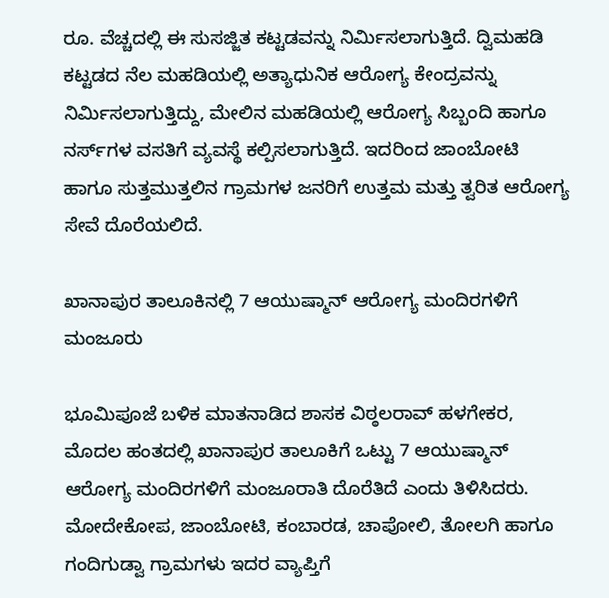ರೂ. ವೆಚ್ಚದಲ್ಲಿ ಈ ಸುಸಜ್ಜಿತ ಕಟ್ಟಡವನ್ನು ನಿರ್ಮಿಸಲಾಗುತ್ತಿದೆ. ದ್ವಿಮಹಡಿ ಕಟ್ಟಡದ ನೆಲ ಮಹಡಿಯಲ್ಲಿ ಅತ್ಯಾಧುನಿಕ ಆರೋಗ್ಯ ಕೇಂದ್ರವನ್ನು ನಿರ್ಮಿಸಲಾಗುತ್ತಿದ್ದು, ಮೇಲಿನ ಮಹಡಿಯಲ್ಲಿ ಆರೋಗ್ಯ ಸಿಬ್ಬಂದಿ ಹಾಗೂ ನರ್ಸ್‌ಗಳ ವಸತಿಗೆ ವ್ಯವಸ್ಥೆ ಕಲ್ಪಿಸಲಾಗುತ್ತಿದೆ. ಇದರಿಂದ ಜಾಂಬೋಟಿ ಹಾಗೂ ಸುತ್ತಮುತ್ತಲಿನ ಗ್ರಾಮಗಳ ಜನರಿಗೆ ಉತ್ತಮ ಮತ್ತು ತ್ವರಿತ ಆರೋಗ್ಯ ಸೇವೆ ದೊರೆಯಲಿದೆ.

ಖಾನಾಪುರ ತಾಲೂಕಿನಲ್ಲಿ 7 ಆಯುಷ್ಮಾನ್ ಆರೋಗ್ಯ ಮಂದಿರಗಳಿಗೆ ಮಂಜೂರು

ಭೂಮಿಪೂಜೆ ಬಳಿಕ ಮಾತನಾಡಿದ ಶಾಸಕ ವಿಠ್ಠಲರಾವ್ ಹಳಗೇಕರ, ಮೊದಲ ಹಂತದಲ್ಲಿ ಖಾನಾಪುರ ತಾಲೂಕಿಗೆ ಒಟ್ಟು 7 ಆಯುಷ್ಮಾನ್ ಆರೋಗ್ಯ ಮಂದಿರಗಳಿಗೆ ಮಂಜೂರಾತಿ ದೊರೆತಿದೆ ಎಂದು ತಿಳಿಸಿದರು. ಮೋದೇಕೋಪ, ಜಾಂಬೋಟಿ, ಕಂಬಾರಡ, ಚಾಪೋಲಿ, ತೋಲಗಿ ಹಾಗೂ ಗಂದಿಗುಡ್ವಾ ಗ್ರಾಮಗಳು ಇದರ ವ್ಯಾಪ್ತಿಗೆ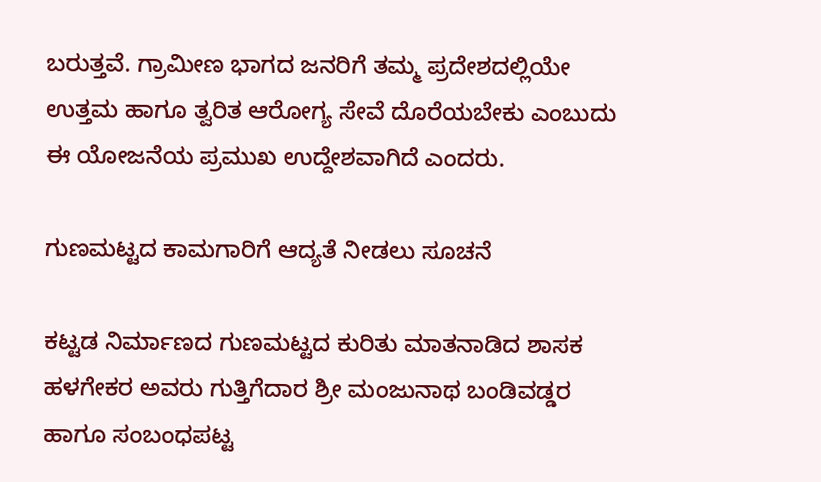ಬರುತ್ತವೆ. ಗ್ರಾಮೀಣ ಭಾಗದ ಜನರಿಗೆ ತಮ್ಮ ಪ್ರದೇಶದಲ್ಲಿಯೇ ಉತ್ತಮ ಹಾಗೂ ತ್ವರಿತ ಆರೋಗ್ಯ ಸೇವೆ ದೊರೆಯಬೇಕು ಎಂಬುದು ಈ ಯೋಜನೆಯ ಪ್ರಮುಖ ಉದ್ದೇಶವಾಗಿದೆ ಎಂದರು.

ಗುಣಮಟ್ಟದ ಕಾಮಗಾರಿಗೆ ಆದ್ಯತೆ ನೀಡಲು ಸೂಚನೆ

ಕಟ್ಟಡ ನಿರ್ಮಾಣದ ಗುಣಮಟ್ಟದ ಕುರಿತು ಮಾತನಾಡಿದ ಶಾಸಕ ಹಳಗೇಕರ ಅವರು ಗುತ್ತಿಗೆದಾರ ಶ್ರೀ ಮಂಜುನಾಥ ಬಂಡಿವಡ್ಡರ ಹಾಗೂ ಸಂಬಂಧಪಟ್ಟ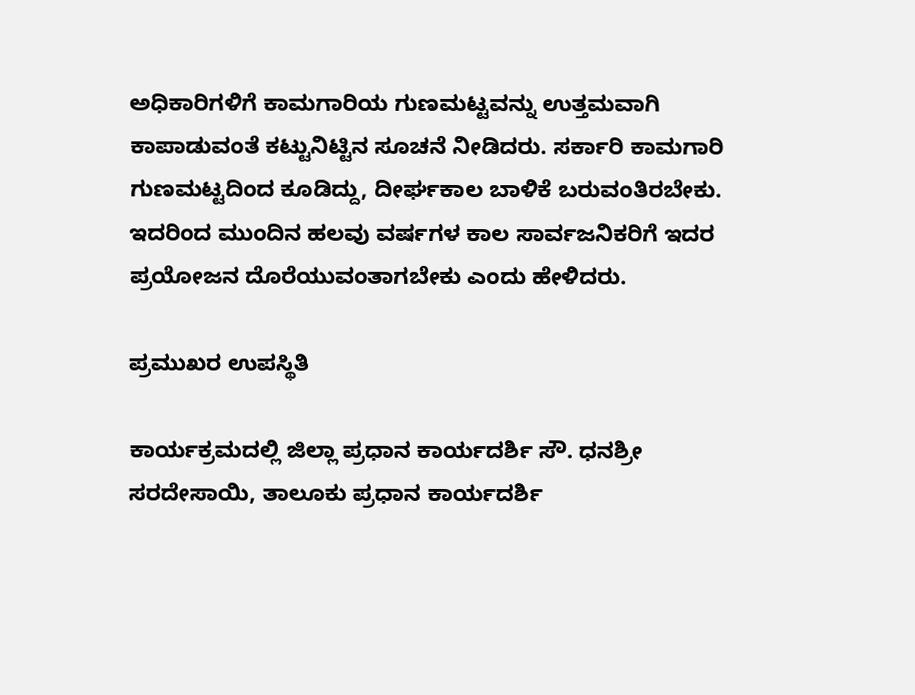ಅಧಿಕಾರಿಗಳಿಗೆ ಕಾಮಗಾರಿಯ ಗುಣಮಟ್ಟವನ್ನು ಉತ್ತಮವಾಗಿ ಕಾಪಾಡುವಂತೆ ಕಟ್ಟುನಿಟ್ಟಿನ ಸೂಚನೆ ನೀಡಿದರು. ಸರ್ಕಾರಿ ಕಾಮಗಾರಿ ಗುಣಮಟ್ಟದಿಂದ ಕೂಡಿದ್ದು, ದೀರ್ಘಕಾಲ ಬಾಳಿಕೆ ಬರುವಂತಿರಬೇಕು. ಇದರಿಂದ ಮುಂದಿನ ಹಲವು ವರ್ಷಗಳ ಕಾಲ ಸಾರ್ವಜನಿಕರಿಗೆ ಇದರ ಪ್ರಯೋಜನ ದೊರೆಯುವಂತಾಗಬೇಕು ಎಂದು ಹೇಳಿದರು.

ಪ್ರಮುಖರ ಉಪಸ್ಥಿತಿ

ಕಾರ್ಯಕ್ರಮದಲ್ಲಿ ಜಿಲ್ಲಾ ಪ್ರಧಾನ ಕಾರ್ಯದರ್ಶಿ ಸೌ. ಧನಶ್ರೀ ಸರದೇಸಾಯಿ, ತಾಲೂಕು ಪ್ರಧಾನ ಕಾರ್ಯದರ್ಶಿ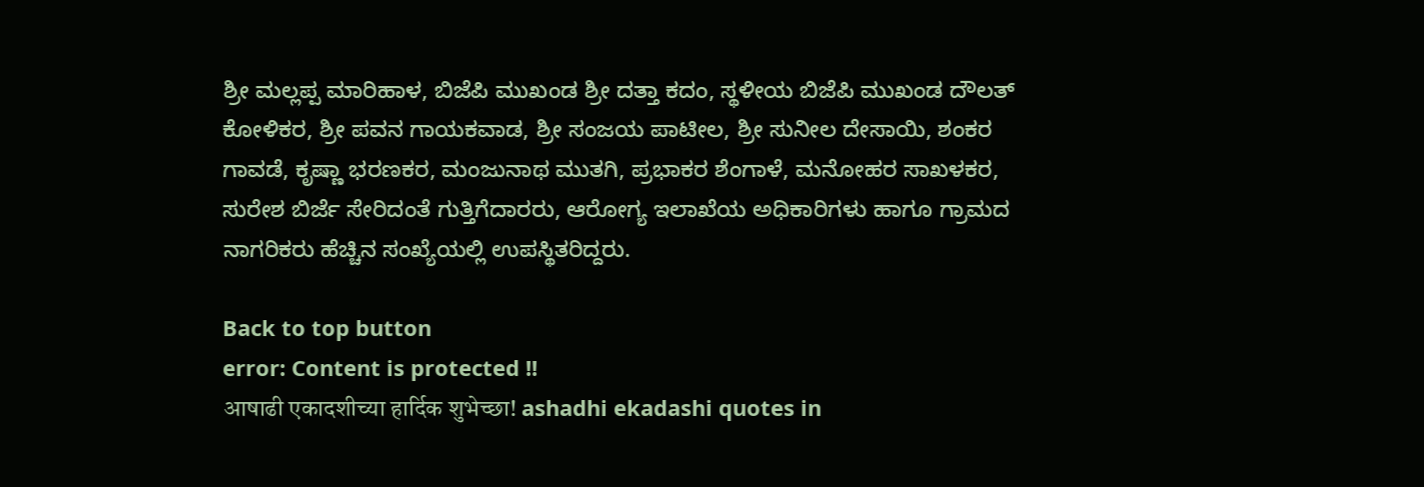ಶ್ರೀ ಮಲ್ಲಪ್ಪ ಮಾರಿಹಾಳ, ಬಿಜೆಪಿ ಮುಖಂಡ ಶ್ರೀ ದತ್ತಾ ಕದಂ, ಸ್ಥಳೀಯ ಬಿಜೆಪಿ ಮುಖಂಡ ದೌಲತ್ ಕೋಳಿಕರ, ಶ್ರೀ ಪವನ ಗಾಯಕವಾಡ, ಶ್ರೀ ಸಂಜಯ ಪಾಟೀಲ, ಶ್ರೀ ಸುನೀಲ ದೇಸಾಯಿ, ಶಂಕರ ಗಾವಡೆ, ಕೃಷ್ಣಾ ಭರಣಕರ, ಮಂಜುನಾಥ ಮುತಗಿ, ಪ್ರಭಾಕರ ಶೆಂಗಾಳೆ, ಮನೋಹರ ಸಾಖಳಕರ, ಸುರೇಶ ಬಿರ್ಜೆ ಸೇರಿದಂತೆ ಗುತ್ತಿಗೆದಾರರು, ಆರೋಗ್ಯ ಇಲಾಖೆಯ ಅಧಿಕಾರಿಗಳು ಹಾಗೂ ಗ್ರಾಮದ ನಾಗರಿಕರು ಹೆಚ್ಚಿನ ಸಂಖ್ಯೆಯಲ್ಲಿ ಉಪಸ್ಥಿತರಿದ್ದರು.

Back to top button
error: Content is protected !!
आषाढी एकादशीच्या हार्दिक शुभेच्छा! ashadhi ekadashi quotes in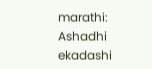marathi: Ashadhi ekadashi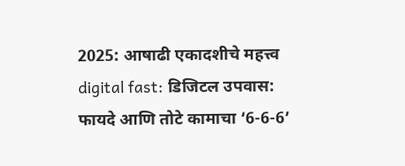2025: आषाढी एकादशीचे महत्त्व digital fast: डिजिटल उपवास: फायदे आणि तोटे कामाचा ‘6-6-6’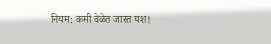नियम: कमी वेळेत जास्त यश!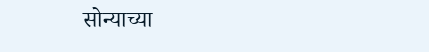सोन्याच्या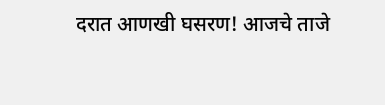दरात आणखी घसरण! आजचे ताजे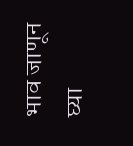भाव जाणून घ्या